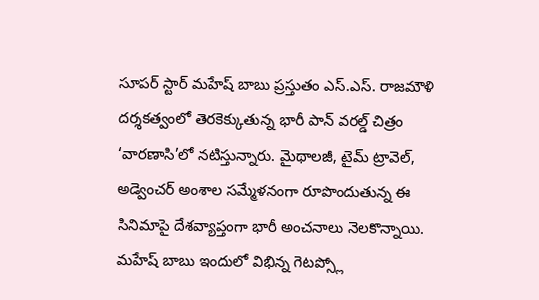సూపర్ స్టార్ మహేష్ బాబు ప్రస్తుతం ఎస్.ఎస్. రాజమౌళి దర్శకత్వంలో తెరకెక్కుతున్న భారీ పాన్ వరల్డ్ చిత్రం ‘వారణాసి’లో నటిస్తున్నారు. మైథాలజీ, టైమ్ ట్రావెల్, అడ్వెంచర్ అంశాల సమ్మేళనంగా రూపొందుతున్న ఈ సినిమాపై దేశవ్యాప్తంగా భారీ అంచనాలు నెలకొన్నాయి. మహేష్ బాబు ఇందులో విభిన్న గెటప్స్లో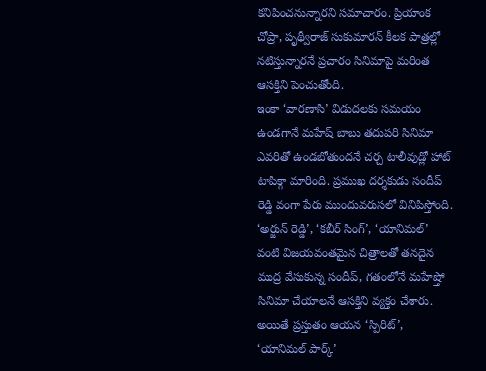కనిపించనున్నారని సమాచారం. ప్రియాంక చోప్రా, పృథ్వీరాజ్ సుకుమారన్ కీలక పాత్రల్లో నటిస్తున్నారనే ప్రచారం సినిమాపై మరింత ఆసక్తిని పెంచుతోంది.
ఇంకా ‘వారణాసి’ విడుదలకు సమయం ఉండగానే మహేష్ బాబు తదుపరి సినిమా ఎవరితో ఉండబోతుందనే చర్చ టాలీవుడ్లో హాట్ టాపిక్గా మారింది. ప్రముఖ దర్శకుడు సందీప్ రెడ్డి వంగా పేరు ముందువరుసలో వినిపిస్తోంది. ‘అర్జున్ రెడ్డి’, ‘కబీర్ సింగ్’, ‘యానిమల్’ వంటి విజయవంతమైన చిత్రాలతో తనదైన ముద్ర వేసుకున్న సందీప్, గతంలోనే మహేష్తో సినిమా చేయాలనే ఆసక్తిని వ్యక్తం చేశారు. అయితే ప్రస్తుతం ఆయన ‘స్పిరిట్’, ‘యానిమల్ పార్క్’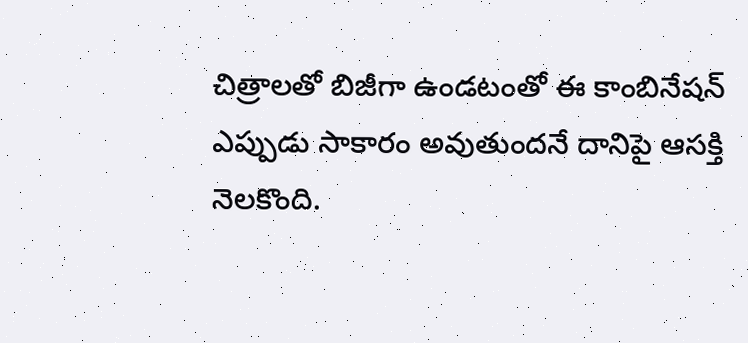చిత్రాలతో బిజీగా ఉండటంతో ఈ కాంబినేషన్ ఎప్పుడు సాకారం అవుతుందనే దానిపై ఆసక్తి నెలకొంది.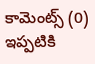కామెంట్స్ (0)
ఇప్పటికి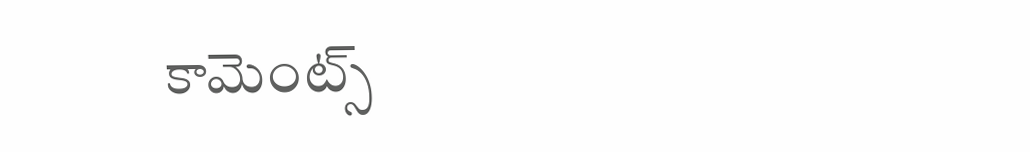కామెంట్స్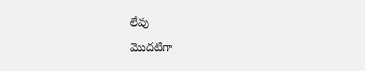లేవు
మొదటిగా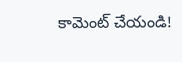కామెంట్ చేయండి!